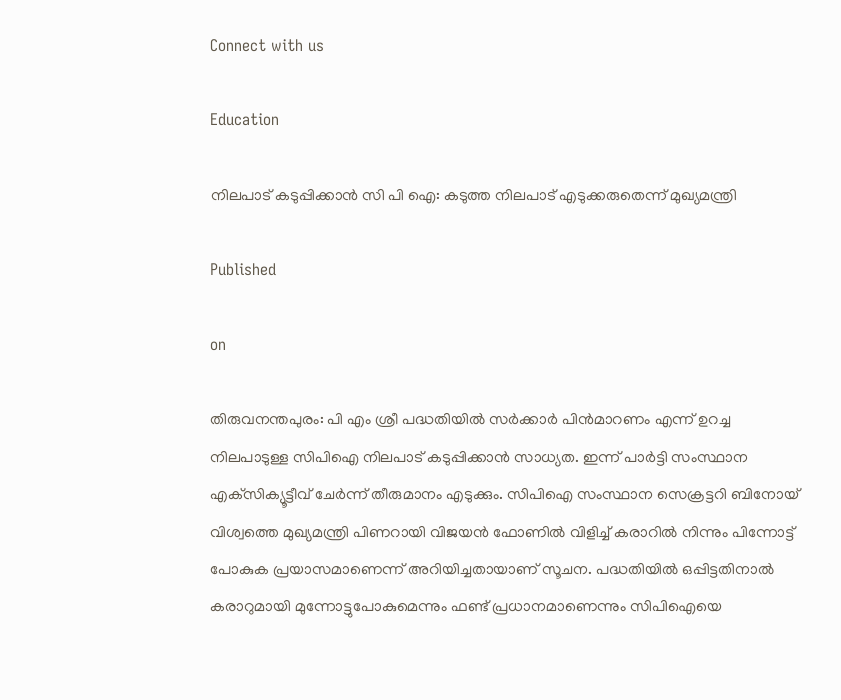Connect with us

Education

നിലപാട് കടുപ്പിക്കാൻ സി പി ഐ: കടുത്ത നിലപാട് എടുക്കരുതെന്ന് മുഖ്യമന്ത്രി

Published

on

തിരുവനന്തപുരം: പി എം ശ്രീ പദ്ധതിയിൽ സർക്കാർ പിൻമാറണം എന്ന് ഉറച്ച നിലപാടുള്ള സിപിഐ നിലപാട് കടുപ്പിക്കാൻ സാധ്യത. ഇന്ന് പാർട്ടി സംസ്ഥാന എക്‌സിക്യൂട്ടീവ് ചേർന്ന് തീരുമാനം എടുക്കും. സിപിഐ സംസ്ഥാന സെക്രട്ടറി ബിനോയ് വിശ്വത്തെ മുഖ്യമന്ത്രി പിണറായി വിജയൻ ഫോണിൽ വിളിച്ച് കരാറിൽ നിന്നും പിന്നോട്ട് പോകുക പ്രയാസമാണെന്ന് അറിയിച്ചതായാണ് സൂചന. പദ്ധതിയിൽ ഒപ്പിട്ടതിനാൽ കരാറുമായി മുന്നോട്ടുപോകുമെന്നും ഫണ്ട് പ്രധാനമാണെന്നും സിപിഐയെ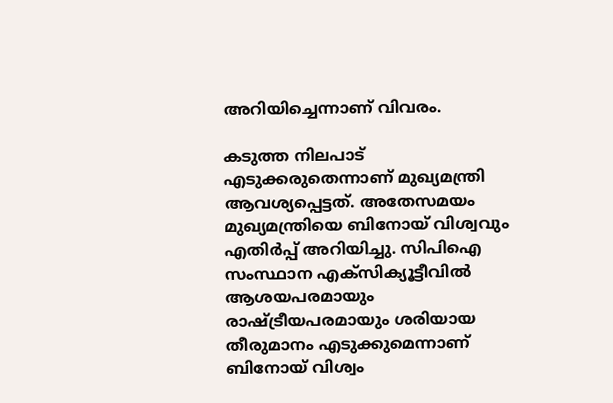അറിയിച്ചെന്നാണ് വിവരം.

കടുത്ത നിലപാട് എടുക്കരുതെന്നാണ് മുഖ്യമന്ത്രി ആവശ്യപ്പെട്ടത്. അതേസമയം മുഖ്യമന്ത്രിയെ ബിനോയ് വിശ്വവും എതിർപ്പ് അറിയിച്ചു. സിപിഐ സംസ്ഥാന എക്‌സിക്യൂട്ടീവിൽ ആശയപരമായും രാഷ്‌ട്രീയപരമായും ശരിയായ തീരുമാനം എടുക്കുമെന്നാണ് ബിനോയ് വിശ്വം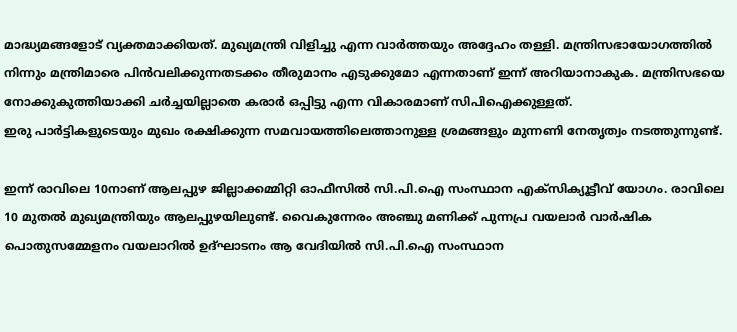മാദ്ധ്യമങ്ങളോട് വ്യക്തമാക്കിയത്. മുഖ്യമന്ത്രി വിളിച്ചു എന്ന വാർത്തയും അദ്ദേഹം തള്ളി. മന്ത്രിസഭായോഗത്തിൽ നിന്നും മന്ത്രിമാരെ പിൻവലിക്കുന്നതടക്കം തീരുമാനം എടുക്കുമോ എന്നതാണ് ഇന്ന് അറിയാനാകുക. മന്ത്രിസഭയെ നോക്കുകുത്തിയാക്കി ചർച്ചയില്ലാതെ കരാർ ഒപ്പിട്ടു എന്ന വികാരമാണ് സിപിഐക്കുള്ളത്.
ഇരു പാർട്ടികളുടെയും മുഖം രക്ഷിക്കുന്ന സമവായത്തിലെത്താനുള്ള ശ്രമങ്ങളും മുന്നണി നേതൃത്വം നടത്തുന്നുണ്ട്.

ഇന്ന് രാവിലെ 10നാണ് ആലപ്പുഴ ജില്ലാക്കമ്മിറ്റി ഓഫീസിൽ സി.പി.ഐ സംസ്ഥാന എക്സിക്യൂട്ടീവ് യോഗം. രാവിലെ 10 മുതൽ മുഖ്യമന്ത്രിയും ആലപ്പുഴയിലുണ്ട്. വൈകുന്നേരം അഞ്ചു മണിക്ക് പുന്നപ്ര വയലാർ വാർഷിക പൊതുസമ്മേളനം വയലാറിൽ ഉദ്ഘാടനം ആ വേദിയിൽ സി.പി.ഐ സംസ്ഥാന‌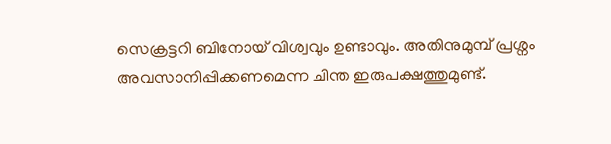സെക്രട്ടറി ബിനോയ് വിശ്വവും ഉണ്ടാവും. അതിനുമുമ്പ് പ്രശ്നം അവസാനിപ്പിക്കണമെന്ന ചിന്ത ഇരുപക്ഷത്തുമുണ്ട്.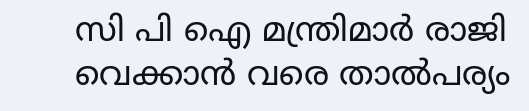സി പി ഐ മന്ത്രിമാർ രാജി വെക്കാൻ വരെ താൽപര്യം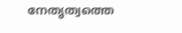നേതൃത്വത്തെ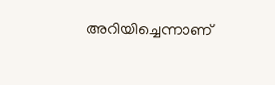അറിയിച്ചെന്നാണ്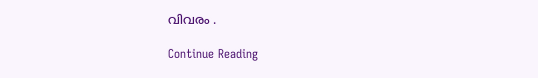വിവരം .

Continue Reading